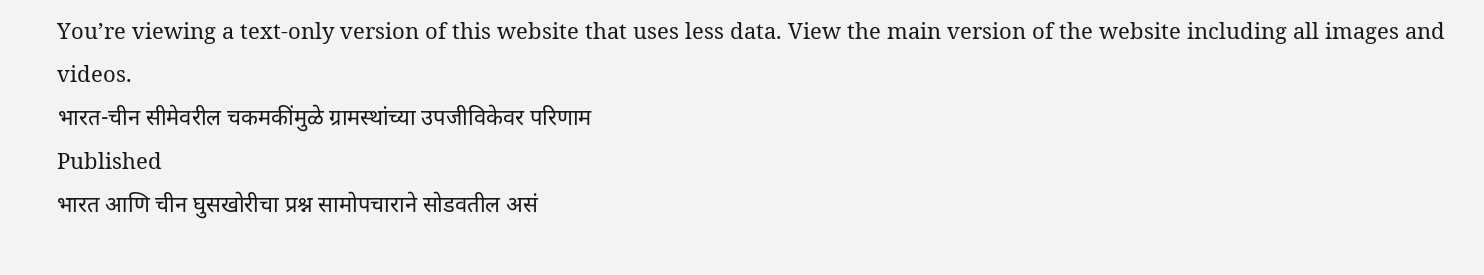You’re viewing a text-only version of this website that uses less data. View the main version of the website including all images and videos.
भारत-चीन सीमेवरील चकमकींमुळे ग्रामस्थांच्या उपजीविकेवर परिणाम
Published
भारत आणि चीन घुसखोरीचा प्रश्न सामोपचाराने सोडवतील असं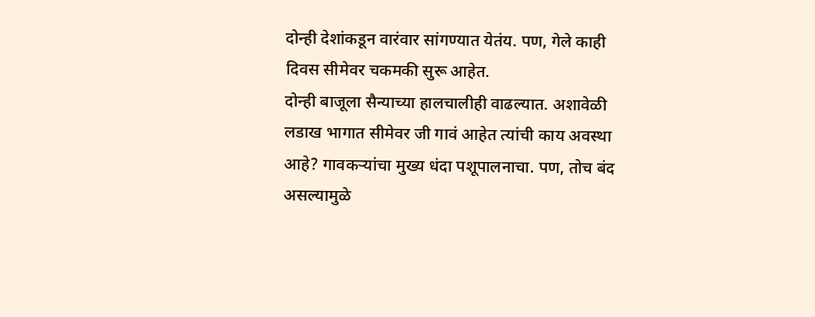दोन्ही देशांकडून वारंवार सांगण्यात येतंय. पण, गेले काही दिवस सीमेवर चकमकी सुरू आहेत.
दोन्ही बाजूला सैन्याच्या हालचालीही वाढल्यात. अशावेळी लडाख भागात सीमेवर जी गावं आहेत त्यांची काय अवस्था आहे? गावकऱ्यांचा मुख्य धंदा पशूपालनाचा. पण, तोच बंद असल्यामुळे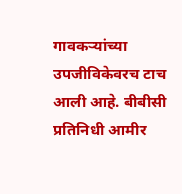गावकऱ्यांच्या उपजीविकेवरच टाच आली आहे. बीबीसी प्रतिनिधी आमीर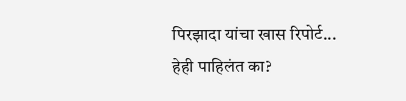पिरझादा यांचा खास रिपोर्ट...
हेही पाहिलंत का?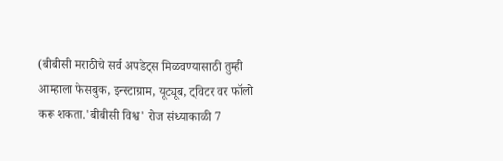(बीबीसी मराठीचे सर्व अपडेट्स मिळवण्यासाठी तुम्ही आम्हाला फेसबुक, इन्स्टाग्राम, यूट्यूब, ट्विटर वर फॉलो करू शकता.'बीबीसी विश्व' रोज संध्याकाळी 7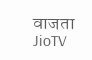वाजता JioTV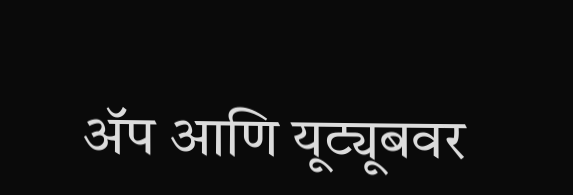ॲप आणि यूट्यूबवर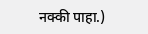नक्की पाहा.)